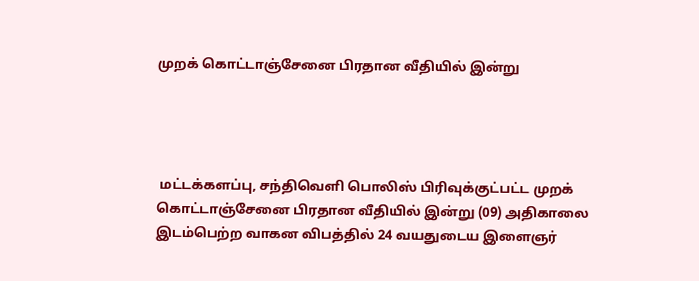முறக் கொட்டாஞ்சேனை பிரதான வீதியில் இன்று




 மட்டக்களப்பு, சந்திவெளி பொலிஸ் பிரிவுக்குட்பட்ட முறக் கொட்டாஞ்சேனை பிரதான வீதியில் இன்று (09) அதிகாலை இடம்பெற்ற வாகன விபத்தில் 24 வயதுடைய இளைஞர்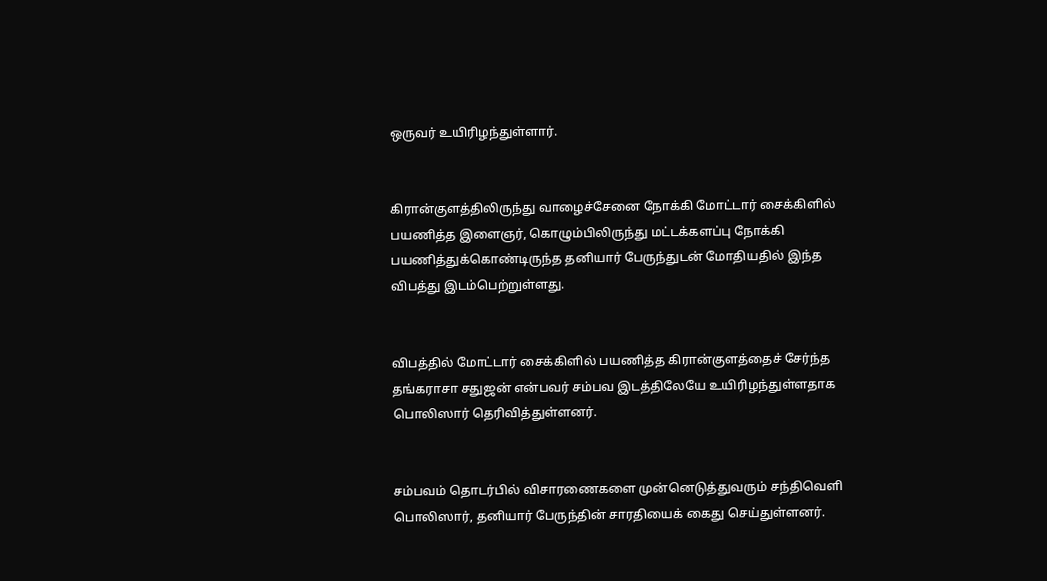ஒருவர் உயிரிழந்துள்ளார்.


கிரான்குளத்திலிருந்து வாழைச்சேனை நோக்கி மோட்டார் சைக்கிளில் பயணித்த இளைஞர், கொழும்பிலிருந்து மட்டக்களப்பு நோக்கி பயணித்துக்கொண்டிருந்த தனியார் பேருந்துடன் மோதியதில் இந்த விபத்து இடம்பெற்றுள்ளது.


விபத்தில் மோட்டார் சைக்கிளில் பயணித்த கிரான்குளத்தைச் சேர்ந்த தங்கராசா சதுஜன் என்பவர் சம்பவ இடத்திலேயே உயிரிழந்துள்ளதாக பொலிஸார் தெரிவித்துள்ளனர்.


சம்பவம் தொடர்பில் விசாரணைகளை முன்னெடுத்துவரும் சந்திவெளி பொலிஸார், தனியார் பேருந்தின் சாரதியைக் கைது செய்துள்ளனர்.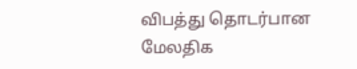விபத்து தொடர்பான மேலதிக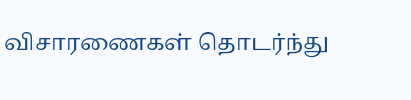விசாரணைகள் தொடர்ந்து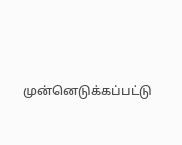முன்னெடுக்கப்பட்டு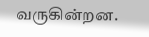வருகின்றன.